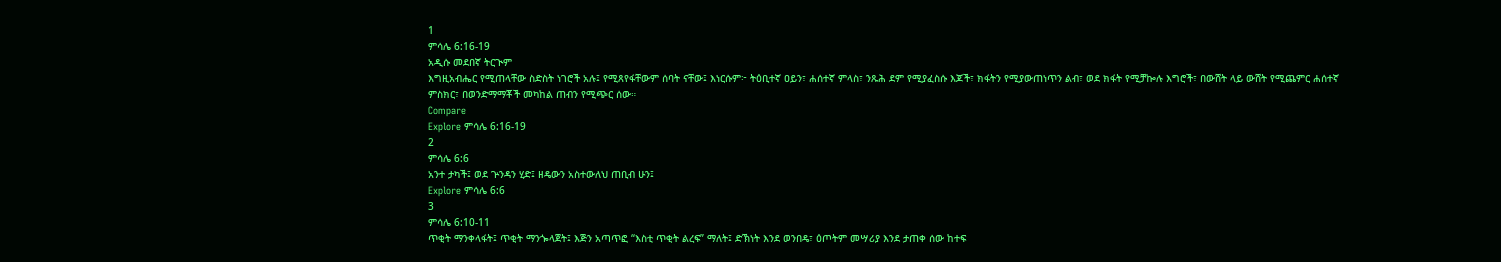1
ምሳሌ 6:16-19
አዲሱ መደበኛ ትርጒም
እግዚአብሔር የሚጠላቸው ስድስት ነገሮች አሉ፤ የሚጸየፋቸውም ሰባት ናቸው፤ እነርሱም፦ ትዕቢተኛ ዐይን፣ ሐሰተኛ ምላስ፣ ንጹሕ ደም የሚያፈስሱ እጆች፣ ክፋትን የሚያውጠነጥን ልብ፣ ወደ ክፋት የሚቻኰሉ እግሮች፣ በውሸት ላይ ውሸት የሚጨምር ሐሰተኛ ምስክር፣ በወንድማማቾች መካከል ጠብን የሚጭር ሰው።
Compare
Explore ምሳሌ 6:16-19
2
ምሳሌ 6:6
አንተ ታካች፤ ወደ ጕንዳን ሂድ፤ ዘዴውን አስተውለህ ጠቢብ ሁን፤
Explore ምሳሌ 6:6
3
ምሳሌ 6:10-11
ጥቂት ማንቀላፋት፤ ጥቂት ማንጐላጀት፤ እጅን አጣጥፎ “እስቲ ጥቂት ልረፍ” ማለት፤ ድኽነት እንደ ወንበዴ፣ ዕጦትም መሣሪያ እንደ ታጠቀ ሰው ከተፍ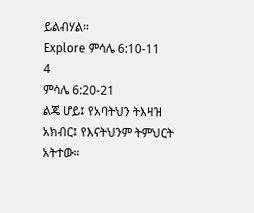ይልብሃል።
Explore ምሳሌ 6:10-11
4
ምሳሌ 6:20-21
ልጄ ሆይ፤ የአባትህን ትእዛዝ አክብር፤ የእናትህንም ትምህርት አትተው።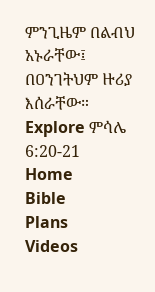ምንጊዜም በልብህ አኑራቸው፤ በዐንገትህም ዙሪያ እሰራቸው።
Explore ምሳሌ 6:20-21
Home
Bible
Plans
Videos